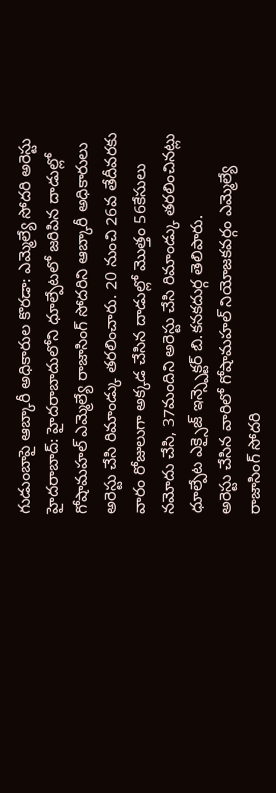గుడుంబాపై ఆబ్కారీ అధికారుల కొరడా: ఎమ్మెల్యే సోదరి అరెస్టు
హైదరాబాద్: హైదరాబాదులోని ధూల్పేటలో జరిపిన దాడుల్లో గోషామహల్ ఎమ్మెల్యే రాజాసింగ్ సోదరిని ఆబ్కారీ అధికారులు అరెస్టు చేసి రిమాండ్కు తరలించారు. 20 నుంచి 26వ తేదీవరకు వారం రోజులుగా అక్కడ చేసిన దాడుల్లో మొత్తం 56కేసులు నమోదు చేసి, 37మందిని అరెస్టు చేసి రిమాండ్కు తరలించినట్లు ధూల్పేట ఎక్సైజ్ ఇన్స్పెక్టర్ బి.కనకదుర్గ తెలిపారు.
అరెస్టు చేసిన వారిలో గోషామహల్ నియోజకవర్గం ఎమ్మెల్యే రాజాసింగ్ సోదరి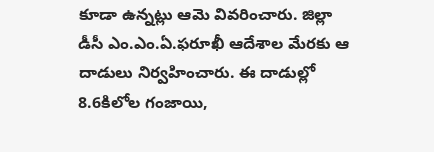కూడా ఉన్నట్లు ఆమె వివరించారు. జిల్లా డీసీ ఎం.ఎం.ఏ.ఫరూఖీ ఆదేశాల మేరకు ఆ దాడులు నిర్వహించారు. ఈ దాడుల్లో 8.6కిలోల గంజాయి,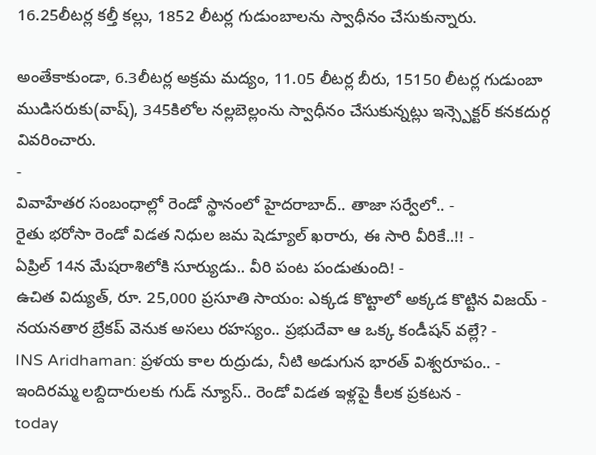16.25లీటర్ల కల్తీ కల్లు, 1852 లీటర్ల గుడుంబాలను స్వాధీనం చేసుకున్నారు.

అంతేకాకుండా, 6.3లీటర్ల అక్రమ మద్యం, 11.05 లీటర్ల బీరు, 15150 లీటర్ల గుడుంబా ముడిసరుకు(వాష్), 345కిలోల నల్లబెల్లంను స్వాధీనం చేసుకున్నట్లు ఇన్స్పెక్టర్ కనకదుర్గ వివరించారు.
-
వివాహేతర సంబంధాల్లో రెండో స్థానంలో హైదరాబాద్.. తాజా సర్వేలో.. -
రైతు భరోసా రెండో విడత నిధుల జమ షెడ్యూల్ ఖరారు, ఈ సారి వీరికే..!! -
ఏప్రిల్ 14న మేషరాశిలోకి సూర్యుడు.. వీరి పంట పండుతుంది! -
ఉచిత విద్యుత్, రూ. 25,000 ప్రసూతి సాయం: ఎక్కడ కొట్టాలో అక్కడ కొట్టిన విజయ్ -
నయనతార బ్రేకప్ వెనుక అసలు రహస్యం.. ప్రభుదేవా ఆ ఒక్క కండీషన్ వల్లే? -
INS Aridhaman: ప్రళయ కాల రుద్రుడు, నీటి అడుగున భారత్ విశ్వరూపం.. -
ఇందిరమ్మ లబ్దిదారులకు గుడ్ న్యూస్.. రెండో విడత ఇళ్లపై కీలక ప్రకటన -
today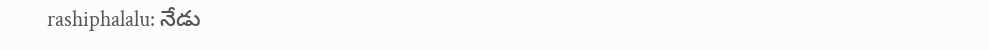rashiphalalu: నేడు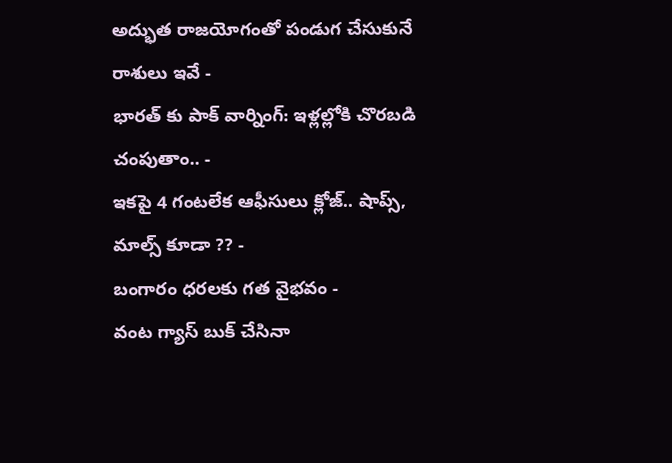అద్భుత రాజయోగంతో పండుగ చేసుకునే రాశులు ఇవే -
భారత్ కు పాక్ వార్నింగ్: ఇళ్లల్లోకి చొరబడి చంపుతాం.. -
ఇకపై 4 గంటలేక ఆఫీసులు క్లోజ్.. షాప్స్, మాల్స్ కూడా ?? -
బంగారం ధరలకు గత వైభవం -
వంట గ్యాస్ బుక్ చేసినా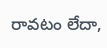రావటం లేదా,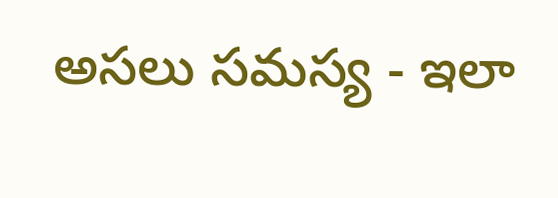అసలు సమస్య - ఇలా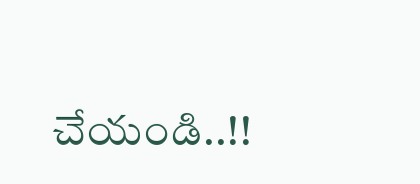చేయండి..!!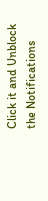Click it and Unblock the Notifications